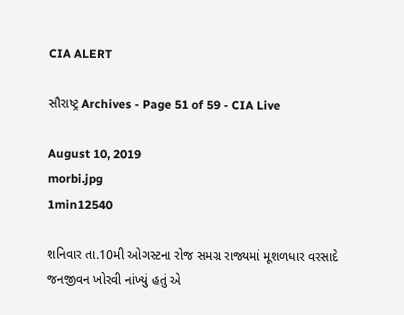CIA ALERT

સૌરાષ્ટ્ર Archives - Page 51 of 59 - CIA Live

August 10, 2019
morbi.jpg
1min12540

શનિવાર તા.10મી ઓગસ્ટના રોજ સમગ્ર રાજ્યમાં મૂશળધાર વરસાદે જનજીવન ખોરવી નાંખ્યું હતું એ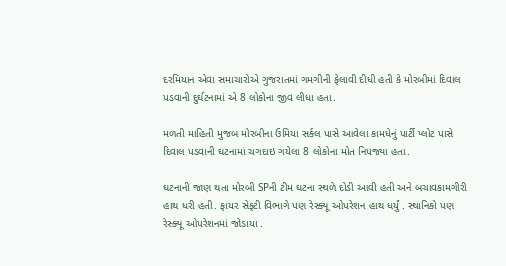દરમિયાન એવા સમાચારોએ ગુજરાતમાં ગમગીની ફેલાવી દીધી હતી કે મોરબીમાં દિવાલ પડવાની દુર્ઘટનામાં એ 8 લોકોના જીવ લીધા હતા.

મળતી માહિતી મુજબ મોરબીના ઉમિયા સર્કલ પાસે આવેલા કામધેનું પાર્ટી પ્લોટ પાસે દિવાલ પડવાની ઘટનામાં ચગદાઇ ગયેલા 8 લોકોના મોત નિપજ્યા હતા.

ઘટનાની જાણ થતા મોરબી SPની ટીમ ઘટના સ્થળે દોડી આવી હતી અને બચાવકામગીરી હાથ ધરી હતી. ફાયર સેફ્ટી વિભાગે પણ રેસ્ક્યૂ ઓપરેશન હાથ ધર્યું . સ્થાનિકો પણ રેસ્ક્યૂ ઓપરેશનમાં જોડાયા .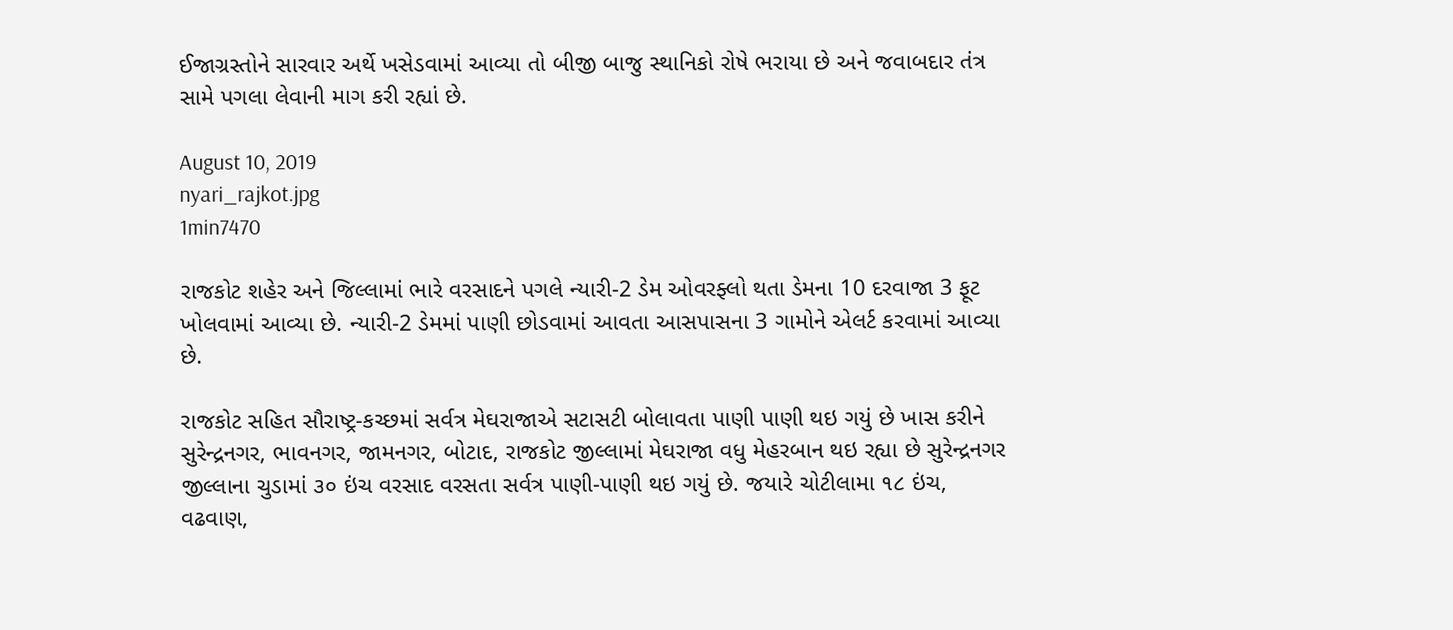ઈજાગ્રસ્તોને સારવાર અર્થે ખસેડવામાં આવ્યા તો બીજી બાજુ સ્થાનિકો રોષે ભરાયા છે અને જવાબદાર તંત્ર સામે પગલા લેવાની માગ કરી રહ્યાં છે.

August 10, 2019
nyari_rajkot.jpg
1min7470

રાજકોટ શહેર અને જિલ્લામાં ભારે વરસાદને પગલે ન્યારી-2 ડેમ ઓવરફ્લો થતા ડેમના 10 દરવાજા 3 ફૂટ ખોલવામાં આવ્યા છે. ન્યારી-2 ડેમમાં પાણી છોડવામાં આવતા આસપાસના 3 ગામોને એલર્ટ કરવામાં આવ્યા છે.

રાજકોટ સહિત સૌરાષ્ટ્ર-કચ્છમાં સર્વત્ર મેઘરાજાએ સટાસટી બોલાવતા પાણી પાણી થઇ ગયું છે ખાસ કરીને સુરેન્દ્રનગર, ભાવનગર, જામનગર, બોટાદ, રાજકોટ જીલ્લામાં મેઘરાજા વધુ મેહરબાન થઇ રહ્યા છે સુરેન્દ્રનગર જીલ્લાના ચુડામાં ૩૦ ઇંચ વરસાદ વરસતા સર્વત્ર પાણી-પાણી થઇ ગયું છે. જયારે ચોટીલામા ૧૮ ઇંચ, વઢવાણ,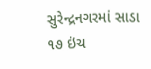સુરેન્દ્રનગરમાં સાડા ૧૭ ઇંચ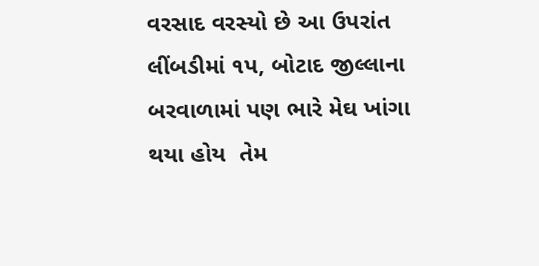વરસાદ વરસ્યો છે આ ઉપરાંત લીંબડીમાં ૧પ, બોટાદ જીલ્લાના બરવાળામાં પણ ભારે મેઘ ખાંગા થયા હોય  તેમ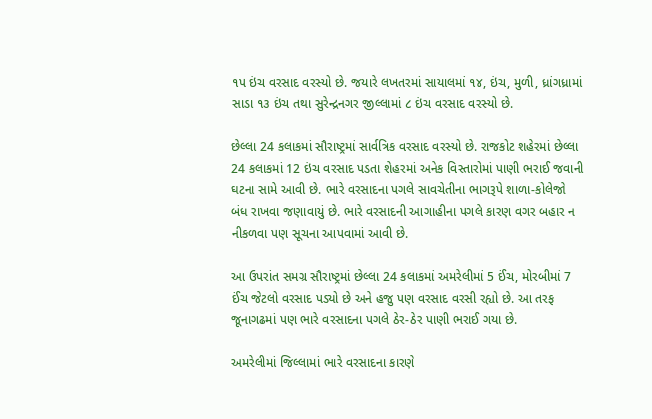૧પ ઇંચ વરસાદ વરસ્યો છે. જયારે લખતરમાં સાયાલમાં ૧૪, ઇંચ, મુળી, ધ્રાંગધ્રામાં સાડા ૧૩ ઇંચ તથા સુરેન્દ્રનગર જીલ્લામાં ૮ ઇંચ વરસાદ વરસ્યો છે.

છેલ્લા 24 કલાકમાં સૌરાષ્ટ્રમાં સાર્વત્રિક વરસાદ વરસ્યો છે. રાજકોટ શહેરમાં છેલ્લા 24 કલાકમાં 12 ઇંચ વરસાદ પડતા શેહરમાં અનેક વિસ્તારોમાં પાણી ભરાઈ જવાની ઘટના સામે આવી છે. ભારે વરસાદના પગલે સાવચેતીના ભાગરૂપે શાળા-કોલેજો બંધ રાખવા જણાવાયું છે. ભારે વરસાદની આગાહીના પગલે કારણ વગર બહાર ન નીકળવા પણ સૂચના આપવામાં આવી છે.

આ ઉપરાંત સમગ્ર સૌરાષ્ટ્રમાં છેલ્લા 24 કલાકમાં અમરેલીમાં 5 ઈંચ, મોરબીમાં 7 ઈંચ જેટલો વરસાદ પડ્યો છે અને હજુ પણ વરસાદ વરસી રહ્યો છે. આ તરફ જૂનાગઢમાં પણ ભારે વરસાદના પગલે ઠેર-ઠેર પાણી ભરાઈ ગયા છે.

અમરેલીમાં જિલ્લામાં ભારે વરસાદના કારણે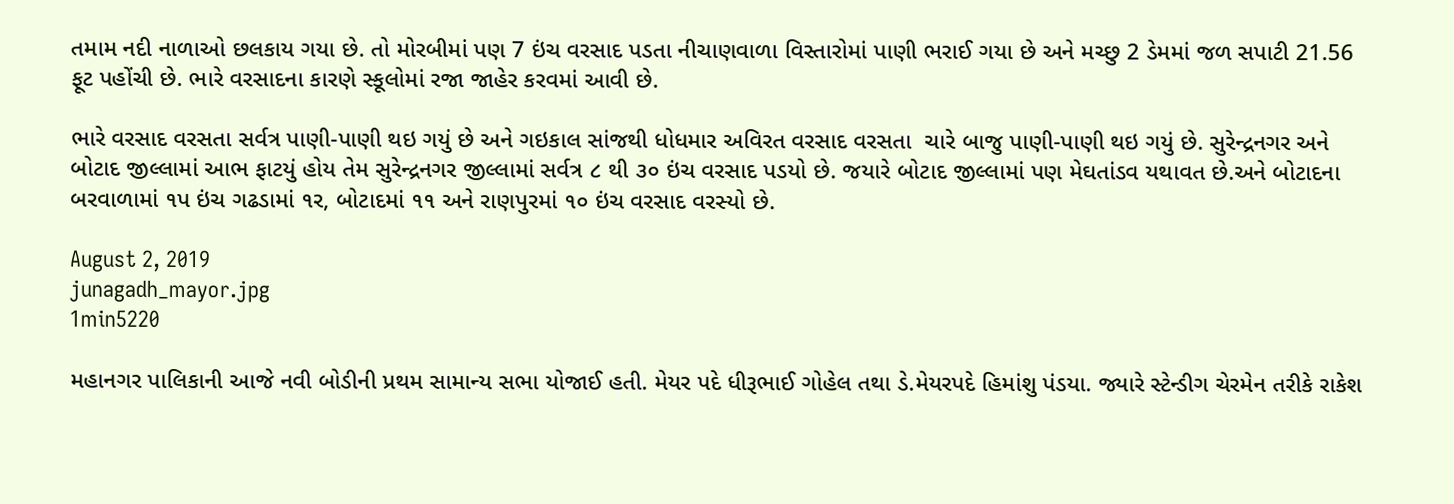તમામ નદી નાળાઓ છલકાય ગયા છે. તો મોરબીમાં પણ 7 ઇંચ વરસાદ પડતા નીચાણવાળા વિસ્તારોમાં પાણી ભરાઈ ગયા છે અને મચ્છુ 2 ડેમમાં જળ સપાટી 21.56 ફૂટ પહોંચી છે. ભારે વરસાદના કારણે સ્કૂલોમાં રજા જાહેર કરવમાં આવી છે.

ભારે વરસાદ વરસતા સર્વત્ર પાણી-પાણી થઇ ગયું છે અને ગઇકાલ સાંજથી ધોધમાર અવિરત વરસાદ વરસતા  ચારે બાજુ પાણી-પાણી થઇ ગયું છે. સુરેન્દ્રનગર અને બોટાદ જીલ્લામાં આભ ફાટયું હોય તેમ સુરેન્દ્રનગર જીલ્લામાં સર્વત્ર ૮ થી ૩૦ ઇંચ વરસાદ પડયો છે. જયારે બોટાદ જીલ્લામાં પણ મેઘતાંડવ યથાવત છે.અને બોટાદના બરવાળામાં ૧પ ઇંચ ગઢડામાં ૧ર, બોટાદમાં ૧૧ અને રાણપુરમાં ૧૦ ઇંચ વરસાદ વરસ્યો છે.

August 2, 2019
junagadh_mayor.jpg
1min5220

મહાનગર પાલિકાની આજે નવી બોડીની પ્રથમ સામાન્ય સભા યોજાઈ હતી. મેયર પદે ધીરૂભાઈ ગોહેલ તથા ડે.મેયરપદે હિમાંશુ પંડયા. જ્યારે સ્ટેન્ડીગ ચેરમેન તરીકે રાકેશ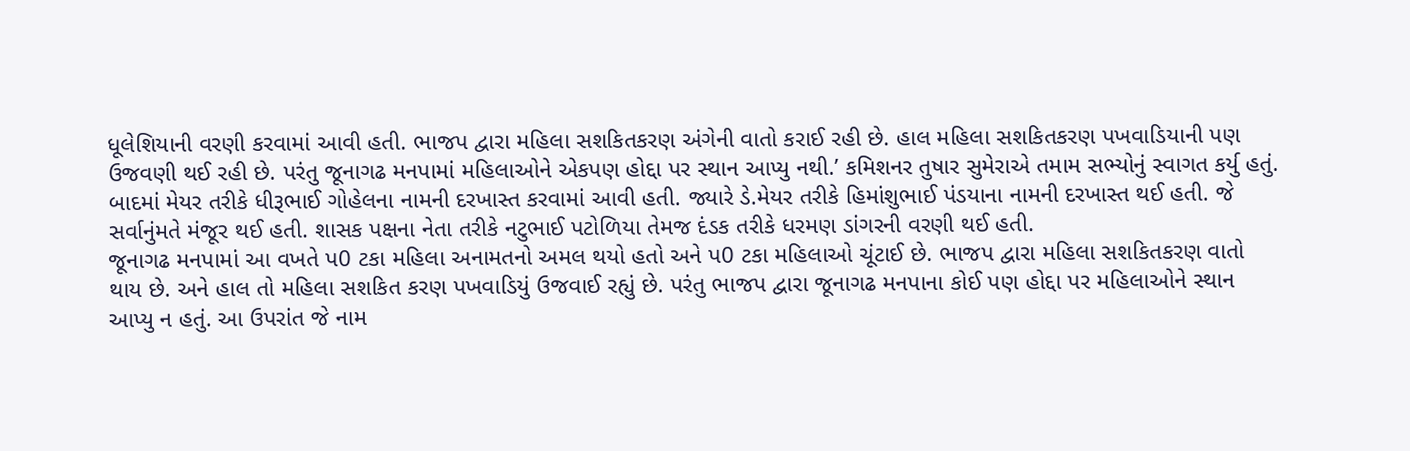ધૂલેશિયાની વરણી કરવામાં આવી હતી. ભાજપ દ્વારા મહિલા સશકિતકરણ અંગેની વાતો કરાઈ રહી છે. હાલ મહિલા સશકિતકરણ પખવાડિયાની પણ ઉજવણી થઈ રહી છે. પરંતુ જૂનાગઢ મનપામાં મહિલાઓને એકપણ હોદ્દા પર સ્થાન આપ્યુ નથી.’ કમિશનર તુષાર સુમેરાએ તમામ સભ્યોનું સ્વાગત કર્યુ હતું. બાદમાં મેયર તરીકે ધીરૂભાઈ ગોહેલના નામની દરખાસ્ત કરવામાં આવી હતી. જ્યારે ડે.મેયર તરીકે હિમાંશુભાઈ પંડયાના નામની દરખાસ્ત થઈ હતી. જે સર્વાનુંમતે મંજૂર થઈ હતી. શાસક પક્ષના નેતા તરીકે નટુભાઈ પટોળિયા તેમજ દંડક તરીકે ધરમણ ડાંગરની વરણી થઈ હતી.
જૂનાગઢ મનપામાં આ વખતે પ0 ટકા મહિલા અનામતનો અમલ થયો હતો અને પ0 ટકા મહિલાઓ ચૂંટાઈ છે. ભાજપ દ્વારા મહિલા સશકિતકરણ વાતો થાય છે. અને હાલ તો મહિલા સશકિત કરણ પખવાડિયું ઉજવાઈ રહ્યું છે. પરંતુ ભાજપ દ્વારા જૂનાગઢ મનપાના કોઈ પણ હોદ્દા પર મહિલાઓને સ્થાન આપ્યુ ન હતું. આ ઉપરાંત જે નામ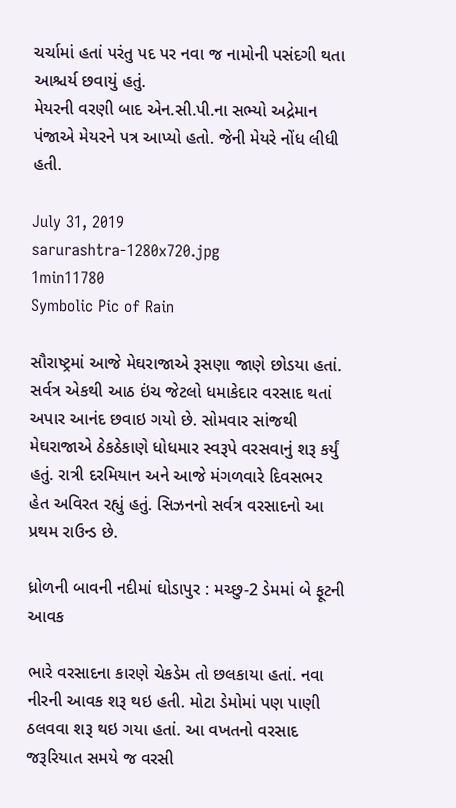ચર્ચામાં હતાં પરંતુ પદ પર નવા જ નામોની પસંદગી થતા આશ્ચર્ય છવાયું હતું.
મેયરની વરણી બાદ એન.સી.પી.ના સભ્યો અદ્રેમાન પંજાએ મેયરને પત્ર આપ્યો હતો. જેની મેયરે નોંધ લીધી હતી.

July 31, 2019
sarurashtra-1280x720.jpg
1min11780
Symbolic Pic of Rain

સૌરાષ્ટ્રમાં આજે મેઘરાજાએ રૂસણા જાણે છોડયા હતાં. સર્વત્ર એકથી આઠ ઇંચ જેટલો ધમાકેદાર વરસાદ થતાં અપાર આનંદ છવાઇ ગયો છે. સોમવાર સાંજથી મેઘરાજાએ ઠેકઠેકાણે ધોધમાર સ્વરૂપે વરસવાનું શરૂ કર્યું હતું. રાત્રી દરમિયાન અને આજે મંગળવારે દિવસભર હેત અવિરત રહ્યું હતું. સિઝનનો સર્વત્ર વરસાદનો આ પ્રથમ રાઉન્ડ છે.

ધ્રોળની બાવની નદીમાં ઘોડાપુર : મચ્છુ-2 ડેમમાં બે ફૂટની આવક

ભારે વરસાદના કારણે ચેકડેમ તો છલકાયા હતાં. નવા નીરની આવક શરૂ થઇ હતી. મોટા ડેમોમાં પણ પાણી ઠલવવા શરૂ થઇ ગયા હતાં. આ વખતનો વરસાદ જરૂરિયાત સમયે જ વરસી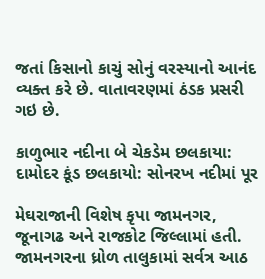જતાં કિસાનો કાચું સોનું વરસ્યાનો આનંદ વ્યક્ત કરે છે. વાતાવરણમાં ઠંડક પ્રસરી ગઇ છે.

કાળુભાર નદીના બે ચેકડેમ છલકાયા: દામોદર કૂંડ છલકાયો: સોનરખ નદીમાં પૂર

મેઘરાજાની વિશેષ કૃપા જામનગર, જૂનાગઢ અને રાજકોટ જિલ્લામાં હતી. જામનગરના ધ્રોળ તાલુકામાં સર્વત્ર આઠ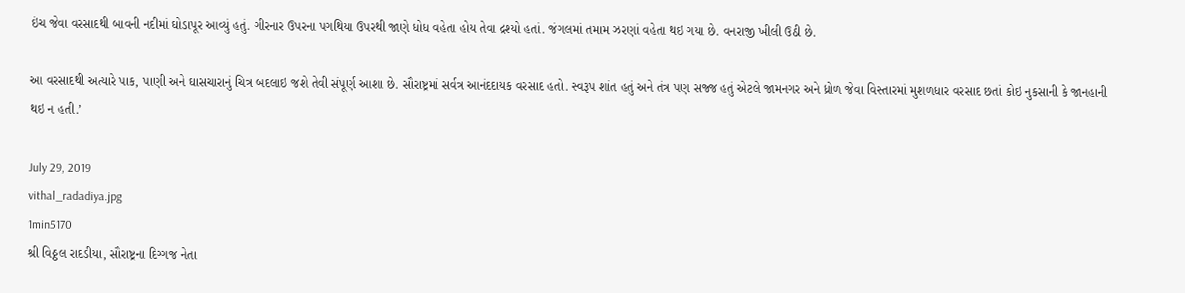ઇંચ જેવા વરસાદથી બાવની નદીમાં ઘોડાપૂર આવ્યું હતું. ગીરનાર ઉપરના પગથિયા ઉપરથી જાણે ધોધ વહેતા હોય તેવા દ્રશ્યો હતાં. જંગલમાં તમામ ઝરણાં વહેતા થઇ ગયા છે. વનરાજી ખીલી ઉઠી છે.

આ વરસાદથી અત્યારે પાક, પાણી અને ઘાસચારાનું ચિત્ર બદલાઇ જશે તેવી સંપૂર્ણ આશા છે. સૌરાષ્ટ્રમાં સર્વત્ર આનંદદાયક વરસાદ હતો. સ્વરૂપ શાંત હતું અને તંત્ર પણ સજ્જ હતું એટલે જામનગર અને ધ્રોળ જેવા વિસ્તારમાં મુશળધાર વરસાદ છતાં કોઇ નુકસાની કે જાનહાની થઇ ન હતી.’

July 29, 2019
vithal_radadiya.jpg
1min5170
શ્રી વિઠ્ઠલ રાદડીયા, સૌરાષ્ટ્રના દિગ્ગજ નેતા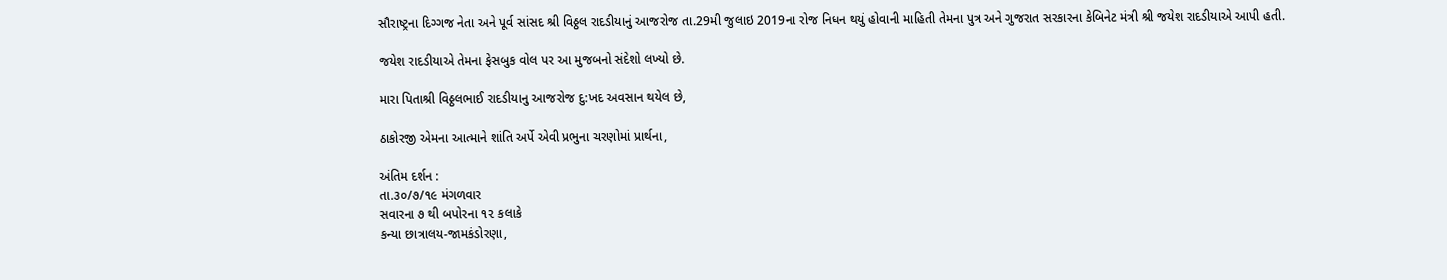સૌરાષ્ટ્રના દિગ્ગજ નેતા અને પૂર્વ સાંસદ શ્રી વિઠ્ઠલ રાદડીયાનું આજરોજ તા.29મી જુલાઇ 2019ના રોજ નિધન થયું હોવાની માહિતી તેમના પુત્ર અને ગુજરાત સરકારના કેબિનેટ મંત્રી શ્રી જયેશ રાદડીયાએ આપી હતી.

જયેશ રાદડીયાએ તેમના ફેસબુક વોલ પર આ મુજબનો સંદેશો લખ્યો છે.

મારા પિતાશ્રી વિઠ્ઠલભાઈ રાદડીયાનુ આજરોજ દુ:ખદ અવસાન થયેલ છે,

ઠાકોરજી એમના આત્માને શાંતિ અર્પે એવી પ્રભુના ચરણોમાં પ્રાર્થના,

અંતિમ દર્શન :
તા.૩૦/૭/૧૯ મંગળવાર
સવારના ૭ થી બપોરના ૧૨ કલાકે
કન્યા છાત્રાલય-જામકંડોરણા,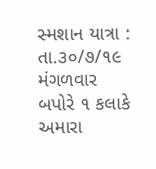સ્મશાન યાત્રા :
તા.૩૦/૭/૧૯ મંગળવાર
બપોરે ૧ કલાકે
અમારા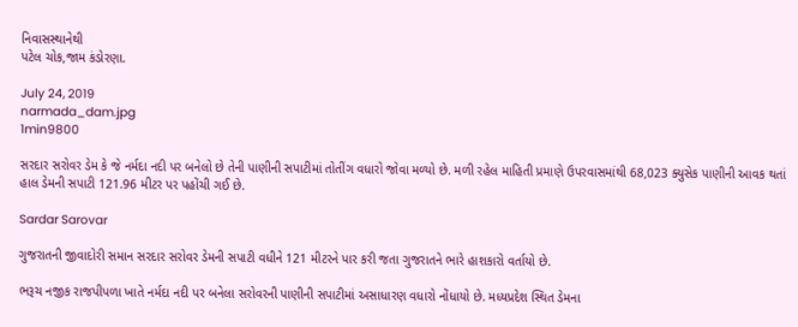નિવાસસ્થાનેથી
પટેલ ચોક,જામ કંડોરણા.

July 24, 2019
narmada_dam.jpg
1min9800

સરદાર સરોવર ડેમ કે જે નર્મદા નદી પર બનેલો છે તેની પાણીની સપાટીમાં તોતીંગ વધારો જોવા મળ્યો છે. મળી રહેલ માહિતી પ્રમાણે ઉપરવાસમાંથી 68,023 ક્યુસેક પાણીની આવક થતાં હાલ ડેમની સપાટી 121.96 મીટર પર પહોંચી ગઈ છે.

Sardar Sarovar

ગુજરાતની જીવાદોરી સમાન સરદાર સરોવર ડેમની સપાટી વધીને 121 મીટરને પાર કરી જતા ગુજરાતને ભારે હાશકારો વર્તાયો છે.

ભરૂચ નજીક રાજપીપળા ખાતે નર્મદા નદી પર બનેલા સરોવરની પાણીની સપાટીમાં અસાધારણ વધારો નોંધાયો છે. મધ્યપ્રદેશ સ્થિત ડેમના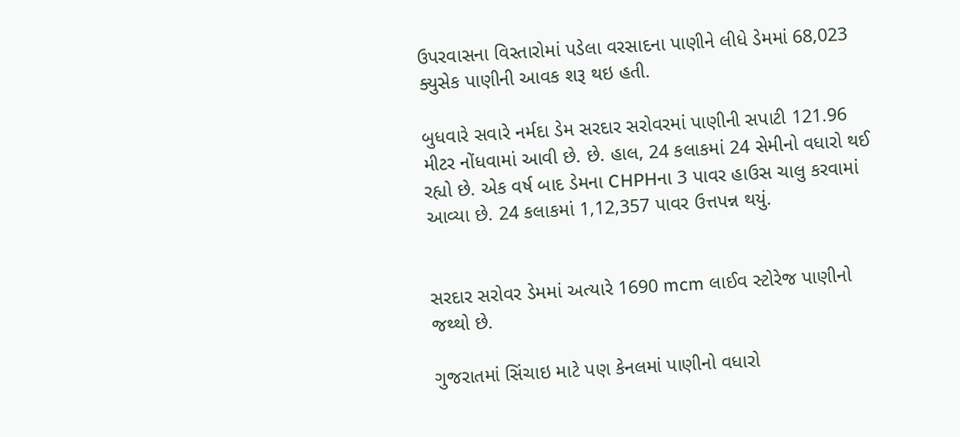ઉપરવાસના વિસ્તારોમાં પડેલા વરસાદના પાણીને લીધે ડેમમાં 68,023 ક્યુસેક પાણીની આવક શરૂ થઇ હતી.

બુધવારે સવારે નર્મદા ડેમ સરદાર સરોવરમાં પાણીની સપાટી 121.96 મીટર નોંધવામાં આવી છે. છે. હાલ, 24 કલાકમાં 24 સેમીનો વધારો થઈ રહ્યો છે. એક વર્ષ બાદ ડેમના CHPHના 3 પાવર હાઉસ ચાલુ કરવામાં આવ્યા છે. 24 કલાકમાં 1,12,357 પાવર ઉત્તપન્ન થયું.


સરદાર સરોવર ડેમમાં અત્યારે 1690 mcm લાઈવ સ્ટોરેજ પાણીનો જથ્થો છે.

ગુજરાતમાં સિંચાઇ માટે પણ કેનલમાં પાણીનો વધારો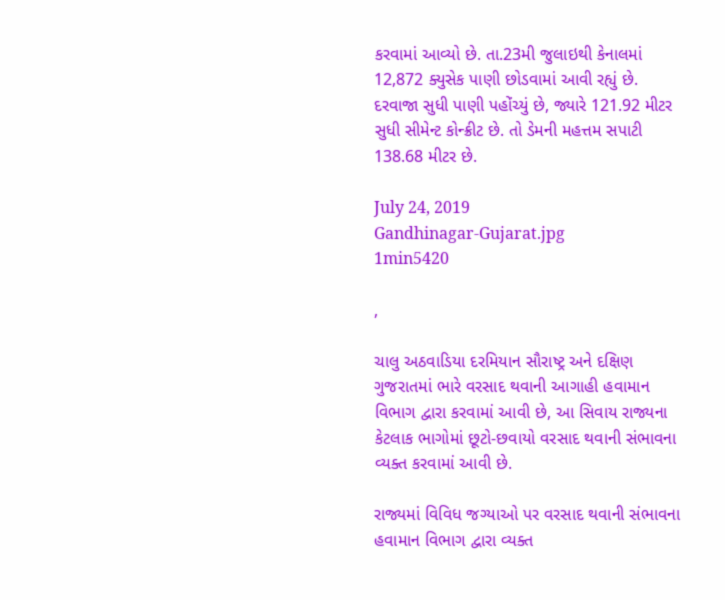કરવામાં આવ્યો છે. તા.23મી જુલાઇથી કેનાલમાં 12,872 ક્યુસેક પાણી છોડવામાં આવી રહ્યું છે. દરવાજા સુધી પાણી પહોંચ્યું છે, જ્યારે 121.92 મીટર સુધી સીમેન્ટ કોન્ક્રીટ છે. તો ડેમની મહત્તમ સપાટી 138.68 મીટર છે.

July 24, 2019
Gandhinagar-Gujarat.jpg
1min5420

,

ચાલુ અઠવાડિયા દરમિયાન સૌરાષ્ટ્ર અને દક્ષિણ ગુજરાતમાં ભારે વરસાદ થવાની આગાહી હવામાન વિભાગ દ્વારા કરવામાં આવી છે, આ સિવાય રાજ્યના કેટલાક ભાગોમાં છૂટો-છવાયો વરસાદ થવાની સંભાવના વ્યક્ત કરવામાં આવી છે.

રાજ્યમાં વિવિધ જગ્યાઓ પર વરસાદ થવાની સંભાવના હવામાન વિભાગ દ્વારા વ્યક્ત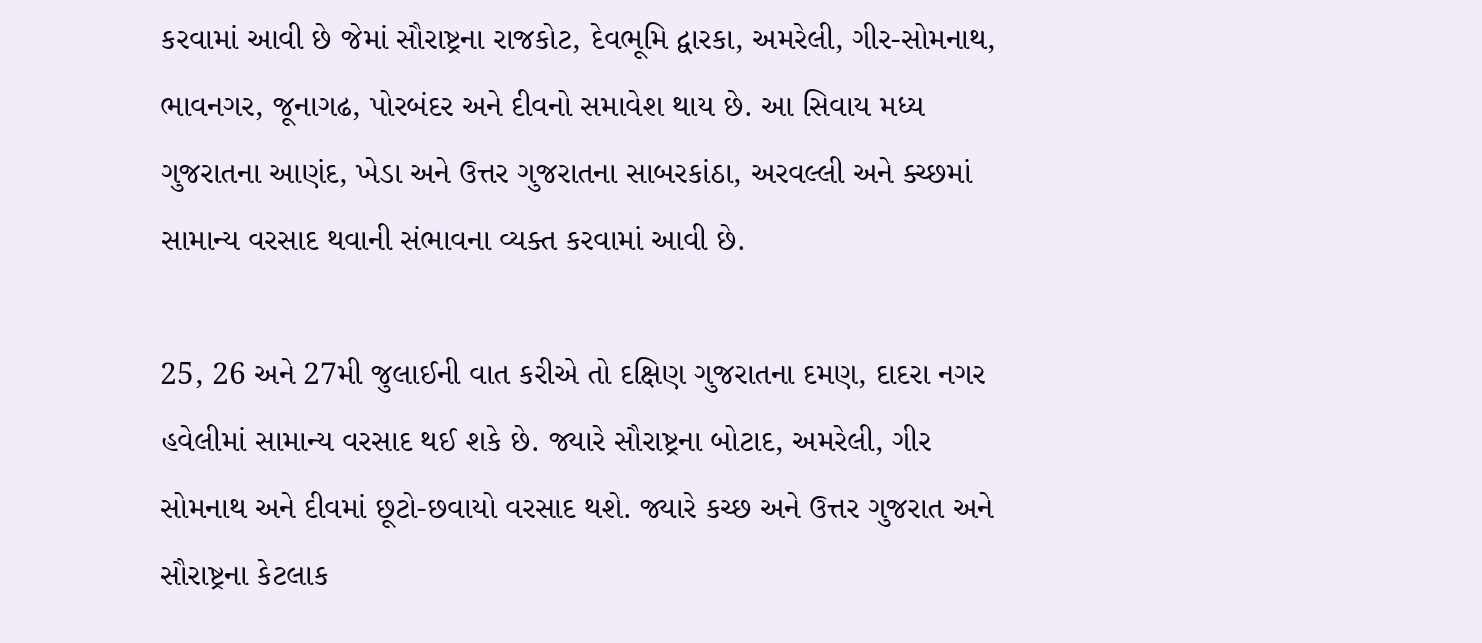કરવામાં આવી છે જેમાં સૌરાષ્ટ્રના રાજકોટ, દેવભૂમિ દ્વારકા, અમરેલી, ગીર-સોમનાથ, ભાવનગર, જૂનાગઢ, પોરબંદર અને દીવનો સમાવેશ થાય છે. આ સિવાય મધ્ય ગુજરાતના આણંદ, ખેડા અને ઉત્તર ગુજરાતના સાબરકાંઠા, અરવલ્લી અને ક્ચ્છમાં સામાન્ય વરસાદ થવાની સંભાવના વ્યક્ત કરવામાં આવી છે.

25, 26 અને 27મી જુલાઈની વાત કરીએ તો દક્ષિણ ગુજરાતના દમણ, દાદરા નગર હવેલીમાં સામાન્ય વરસાદ થઈ શકે છે. જ્યારે સૌરાષ્ટ્રના બોટાદ, અમરેલી, ગીર સોમનાથ અને દીવમાં છૂટો-છવાયો વરસાદ થશે. જ્યારે કચ્છ અને ઉત્તર ગુજરાત અને સૌરાષ્ટ્રના કેટલાક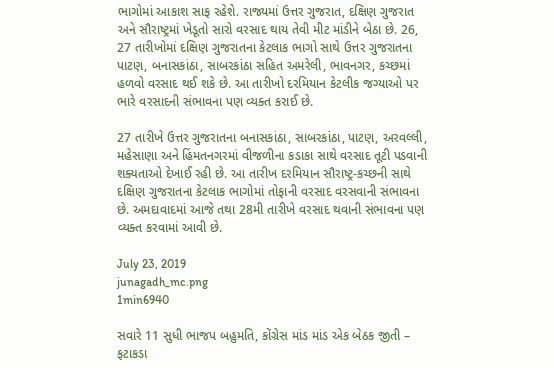ભાગોમાં આકાશ સાફ રહેશે. રાજ્યમાં ઉત્તર ગુજરાત, દક્ષિણ ગુજરાત અને સૌરાષ્ટ્રમાં ખેડૂતો સારો વરસાદ થાય તેવી મીટ માંડીને બેઠા છે. 26, 27 તારીખોમાં દક્ષિણ ગુજરાતના કેટલાક ભાગો સાથે ઉત્તર ગુજરાતના પાટણ, બનાસકાંઠા, સાબરકાંઠા સહિત અમરેલી, ભાવનગર, કચ્છમાં હળવો વરસાદ થઈ શકે છે. આ તારીખો દરમિયાન કેટલીક જગ્યાઓ પર ભારે વરસાદની સંભાવના પણ વ્યક્ત કરાઈ છે.

27 તારીખે ઉત્તર ગુજરાતના બનાસકાંઠા, સાબરકાંઠા, પાટણ, અરવલ્લી, મહેસાણા અને હિંમતનગરમાં વીજળીના કડાકા સાથે વરસાદ તૂટી પડવાની શક્યતાઓ દેખાઈ રહી છે. આ તારીખ દરમિયાન સૌરાષ્ટ્ર-કચ્છની સાથે દક્ષિણ ગુજરાતના કેટલાક ભાગોમાં તોફાની વરસાદ વરસવાની સંભાવના છે. અમદાવાદમાં આજે તથા 28મી તારીખે વરસાદ થવાની સંભાવના પણ વ્યક્ત કરવામાં આવી છે.

July 23, 2019
junagadh_mc.png
1min6940

સવારે 11 સુધી ભાજપ બહુમતિ, કોંગ્રેસ માંડ માંડ એક બેઠક જીતી – ફટાકડા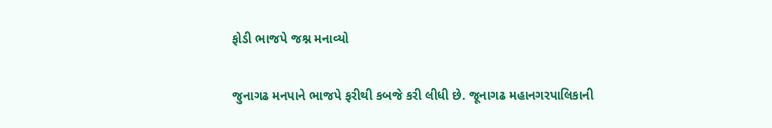ફોડી ભાજપે જશ્ન મનાવ્યો

જુનાગઢ મનપાને ભાજપે ફરીથી કબજે કરી લીધી છે. જૂનાગઢ મહાનગરપાલિકાની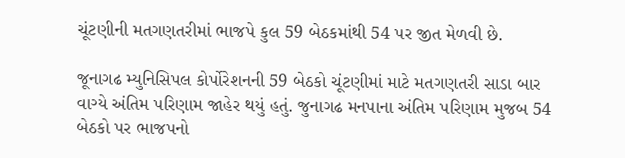ચૂંટણીની મતગણતરીમાં ભાજપે કુલ 59 બેઠકમાંથી 54 પર જીત મેળવી છે.

જૂનાગઢ મ્યુનિસિપલ કોર્પોરેશનની 59 બેઠકો ચૂંટણીમાં માટે મતગણતરી સાડા બાર વાગ્યે અંતિમ પરિણામ જાહેર થયું હતું. જુનાગઢ મનપાના અંતિમ પરિણામ મુજબ 54 બેઠકો પર ભાજપનો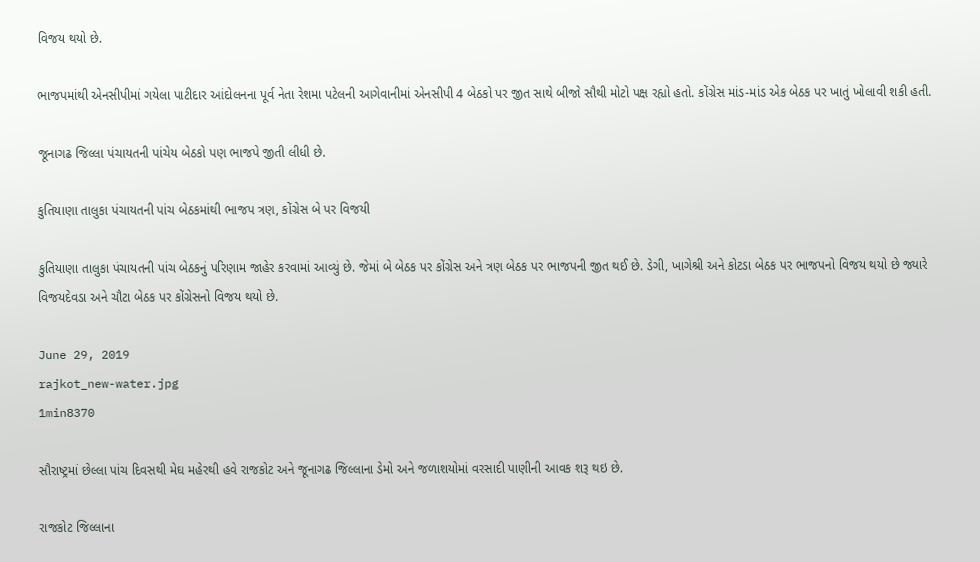વિજય થયો છે.

ભાજપમાંથી એનસીપીમાં ગયેલા પાટીદાર આંદોલનના પૂર્વ નેતા રેશમા પટેલની આગેવાનીમાં એનસીપી 4 બેઠકો પર જીત સાથે બીજો સૌથી મોટો પક્ષ રહ્યો હતો. કોંગ્રેસ માંડ-માંડ એક બેઠક પર ખાતું ખોલાવી શકી હતી.

જૂનાગઢ જિલ્લા પંચાયતની પાંચેય બેઠકો પણ ભાજપે જીતી લીધી છે.

કુતિયાણા તાલુકા પંચાયતની પાંચ બેઠકમાંથી ભાજપ ત્રણ, કોંગ્રેસ બે પર વિજયી

કુતિયાણા તાલુકા પંચાયતની પાંચ બેઠકનું પરિણામ જાહેર કરવામાં આવ્યું છે. જેમાં બે બેઠક પર કોંગ્રેસ અને ત્રણ બેઠક પર ભાજપની જીત થઈ છે. ડેગી, ખાગેશ્રી અને કોટડા બેઠક પર ભાજપનો વિજય થયો છે જ્યારે વિજયદેવડા અને ચૌટા બેઠક પર કોંગ્રેસનો વિજય થયો છે.

June 29, 2019
rajkot_new-water.jpg
1min8370

સૌરાષ્ટ્રમાં છેલ્લા પાંચ દિવસથી મેઘ મહેરથી હવે રાજકોટ અને જૂનાગઢ જિલ્લાના ડેમો અને જળાશયોમાં વરસાદી પાણીની આવક શરૂ થઇ છે.

રાજકોટ જિલ્લાના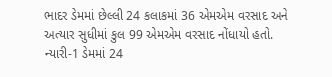ભાદર ડેમમાં છેલ્લી 24 કલાકમાં 36 એમએમ વરસાદ અને અત્યાર સુધીમાં કુલ 99 એમએમ વરસાદ નોંધાયો હતો. ન્યારી-1 ડેમમાં 24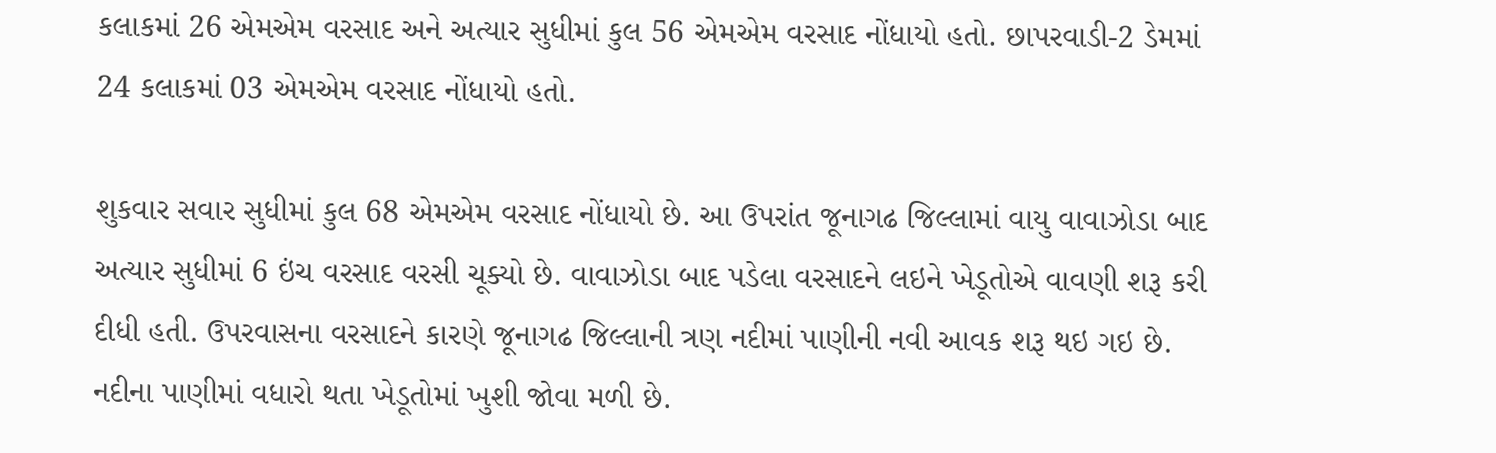કલાકમાં 26 એમએમ વરસાદ અને અત્યાર સુધીમાં કુલ 56 એમએમ વરસાદ નોંધાયો હતો. છાપરવાડી-2 ડેમમાં 24 કલાકમાં 03 એમએમ વરસાદ નોંધાયો હતો.

શુકવાર સવાર સુધીમાં કુલ 68 એમએમ વરસાદ નોંધાયો છે. આ ઉપરાંત જૂનાગઢ જિલ્લામાં વાયુ વાવાઝોડા બાદ અત્યાર સુધીમાં 6 ઇંચ વરસાદ વરસી ચૂક્યો છે. વાવાઝોડા બાદ પડેલા વરસાદને લઇને ખેડૂતોએ વાવણી શરૂ કરી દીધી હતી. ઉપરવાસના વરસાદને કારણે જૂનાગઢ જિલ્લાની ત્રણ નદીમાં પાણીની નવી આવક શરૂ થઇ ગઇ છે. નદીના પાણીમાં વધારો થતા ખેડૂતોમાં ખુશી જોવા મળી છે.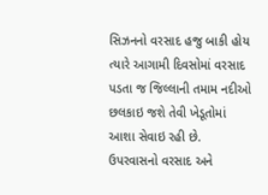સિઝનનો વરસાદ હજુ બાકી હોય ત્યારે આગામી દિવસોમાં વરસાદ પડતા જ જિલ્લાની તમામ નદીઓ છલકાઇ જશે તેવી ખેડૂતોમાં આશા સેવાઇ રહી છે. ઉપરવાસનો વરસાદ અને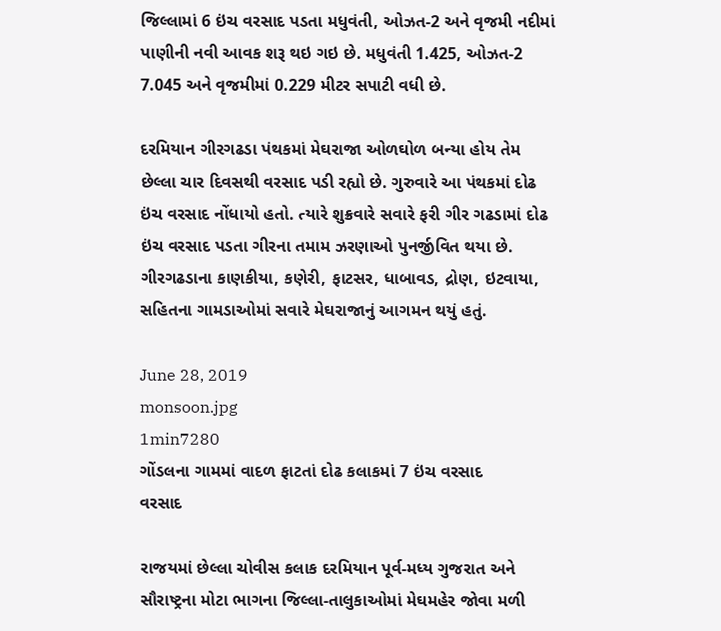જિલ્લામાં 6 ઇંચ વરસાદ પડતા મધુવંતી, ઓઝત-2 અને વૃજમી નદીમાં પાણીની નવી આવક શરૂ થઇ ગઇ છે. મધુવંતી 1.425, ઓઝત-2 7.045 અને વૃજમીમાં 0.229 મીટર સપાટી વધી છે.

દરમિયાન ગીરગઢડા પંથકમાં મેઘરાજા ઓળઘોળ બન્યા હોય તેમ છેલ્લા ચાર દિવસથી વરસાદ પડી રહ્યો છે. ગુરુવારે આ પંથકમાં દોઢ ઇંચ વરસાદ નોંધાયો હતો. ત્યારે શુક્રવારે સવારે ફરી ગીર ગઢડામાં દોઢ ઇંચ વરસાદ પડતા ગીરના તમામ ઝરણાઓ પુનર્જીવિત થયા છે. ગીરગઢડાના કાણકીયા, કણેરી, ફાટસર, ધાબાવડ, દ્રોણ, ઇટવાયા, સહિતના ગામડાઓમાં સવારે મેઘરાજાનું આગમન થયું હતું.

June 28, 2019
monsoon.jpg
1min7280
ગોંડલના ગામમાં વાદળ ફાટતાં દોઢ કલાકમાં 7 ઇંચ વરસાદ
વરસાદ

રાજયમાં છેલ્લા ચોવીસ કલાક દરમિયાન પૂર્વ-મધ્ય ગુજરાત અને સૌરાષ્ટ્રના મોટા ભાગના જિલ્લા-તાલુકાઓમાં મેઘમહેર જોવા મળી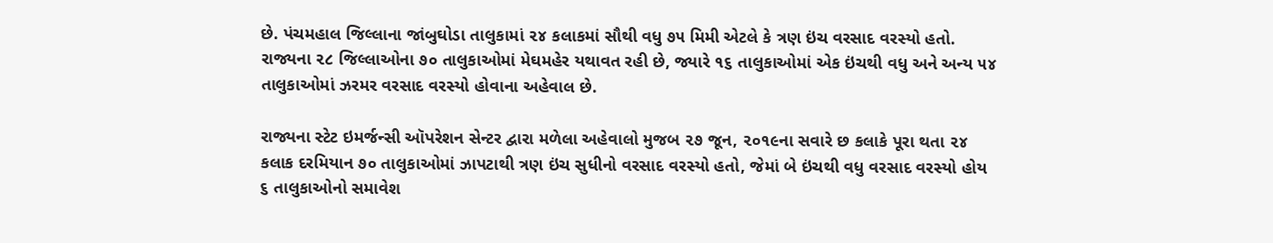છે. પંચમહાલ જિલ્લાના જાંબુઘોડા તાલુકામાં ૨૪ કલાકમાં સૌથી વધુ ૭૫ મિમી એટલે કે ત્રણ ઇંચ વરસાદ વરસ્યો હતો. રાજ્યના ૨૮ જિલ્લાઓના ૭૦ તાલુકાઓમાં મેઘમહેર યથાવત રહી છે, જ્યારે ૧૬ તાલુકાઓમાં એક ઇંચથી વધુ અને અન્ય ૫૪ તાલુકાઓમાં ઝરમર વરસાદ વરસ્યો હોવાના અહેવાલ છે.

રાજ્યના સ્ટેટ ઇમર્જન્સી ઑપરેશન સેન્ટર દ્વારા મળેલા અહેવાલો મુજબ ૨૭ જૂન, ૨૦૧૯ના સવારે છ કલાકે પૂરા થતા ૨૪ કલાક દરમિયાન ૭૦ તાલુકાઓમાં ઝાપટાથી ત્રણ ઇંચ સુધીનો વરસાદ વરસ્યો હતો, જેમાં બે ઇંચથી વધુ વરસાદ વરસ્યો હોય ૬ તાલુકાઓનો સમાવેશ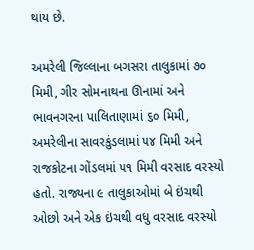થાય છે.

અમરેલી જિલ્લાના બગસરા તાલુકામાં ૭૦ મિમી, ગીર સોમનાથના ઊનામાં અને ભાવનગરના પાલિતાણામાં ૬૦ મિમી, અમરેલીના સાવરકુંડલામાં ૫૪ મિમી અને રાજકોટના ગોંડલમાં ૫૧ મિમી વરસાદ વરસ્યો હતો. રાજ્યના ૯ તાલુકાઓમાં બે ઇંચથી ઓછો અને એક ઇંચથી વધુ વરસાદ વરસ્યો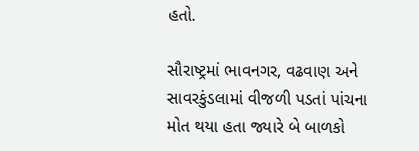હતો.

સૌરાષ્ટ્રમાં ભાવનગર, વઢવાણ અને સાવરકુંડલામાં વીજળી પડતાં પાંચના મોત થયા હતા જ્યારે બે બાળકો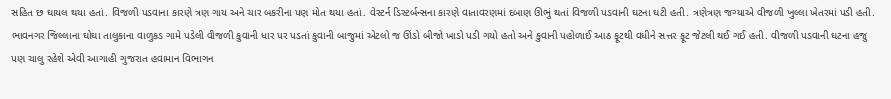સહિત છ ઘાયલ થયા હતાં. વિજળી પડવાના કારણે ત્રણ ગાય અને ચાર બકરીના પણ મોત થયા હતાં. વેસ્ટર્ન ડિસ્ટર્બન્સના કારણે વાતાવરણમાં દબાણ ઊભું થતાં વિજળી પડવાની ઘટના ઘટી હતી. ત્રણેત્રણ જગ્યાએ વીજળી ખુલ્લા ખેતરમાં પડી હતી. ભાવનગર જિલ્લાના ઘોઘા તાલુકાના વાળુકડ ગામે પડેલી વીજળી કુવાની ધાર પર પડતાં કુવાની બાજુમાં એટલો જ ઊંડો બીજો ખાડો પડી ગયો હતો અને કુવાની પહોળાઈ આઠ ફૂટથી વધીને સત્તર ફૂટ જેટલી થઈ ગઈ હતી. વીજળી પડવાની ઘટના હજુ પણ ચાલુ રહેશે એવી આગાહી ગુજરાત હવામાન વિભાગન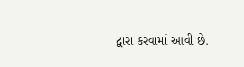દ્વારા કરવામાં આવી છે.